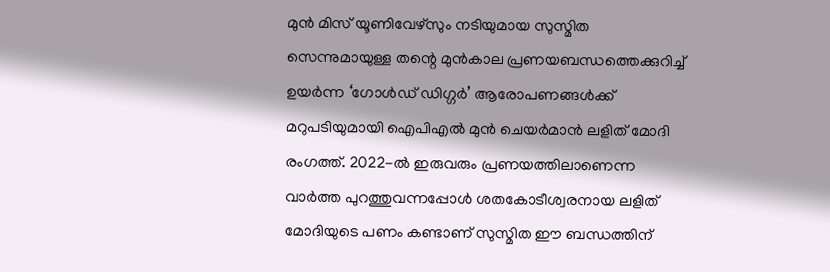മുൻ മിസ് യൂണിവേഴ്സും നടിയുമായ സുസ്മിത സെന്നുമായുള്ള തന്റെ മുൻകാല പ്രണയബന്ധത്തെക്കുറിച്ച് ഉയർന്ന ‘ഗോൾഡ് ഡിഗ്ഗർ’ ആരോപണങ്ങൾക്ക് മറുപടിയുമായി ഐപിഎൽ മുൻ ചെയർമാൻ ലളിത് മോദി രംഗത്ത്. 2022-ൽ ഇരുവരും പ്രണയത്തിലാണെന്ന വാർത്ത പുറത്തുവന്നപ്പോൾ ശതകോടീശ്വരനായ ലളിത് മോദിയുടെ പണം കണ്ടാണ് സുസ്മിത ഈ ബന്ധത്തിന്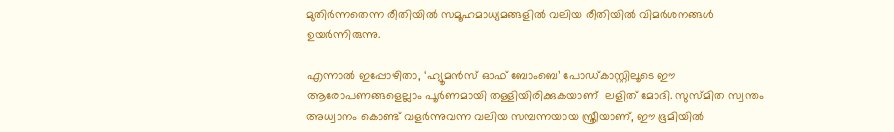മുതിർന്നതെന്ന രീതിയിൽ സമൂഹമാധ്യമങ്ങളിൽ വലിയ രീതിയിൽ വിമർശനങ്ങൾ ഉയർന്നിരുന്നു.

എന്നാൽ ഇപ്പോഴിതാ, ‘ഹ്യൂമൻസ് ഓഫ് ബോംബെ’ പോഡ്കാസ്റ്റിലൂടെ ഈ ആരോപണങ്ങളെല്ലാം പൂര്‍ണമായി തള്ളിയിരിക്കുകയാണ്  ലളിത് മോദി. സുസ്മിത സ്വന്തം അധ്വാനം കൊണ്ട് വളർന്നുവന്ന വലിയ സമ്പന്നയായ സ്ത്രീയാണ്, ഈ ഭൂമിയിൽ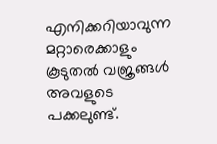എനിക്കറിയാവുന്ന മറ്റാരെക്കാളും കൂടുതൽ വജ്രങ്ങൾ അവളുടെ പക്കലുണ്ട്.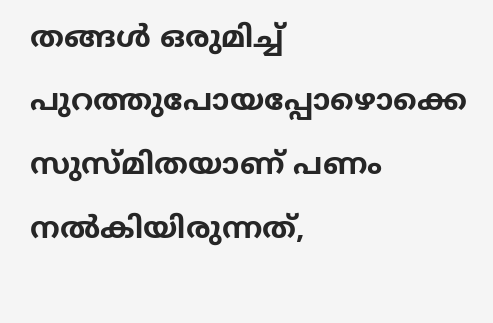തങ്ങൾ ഒരുമിച്ച് പുറത്തുപോയപ്പോഴൊക്കെ സുസ്മിതയാണ് പണം നൽകിയിരുന്നത്,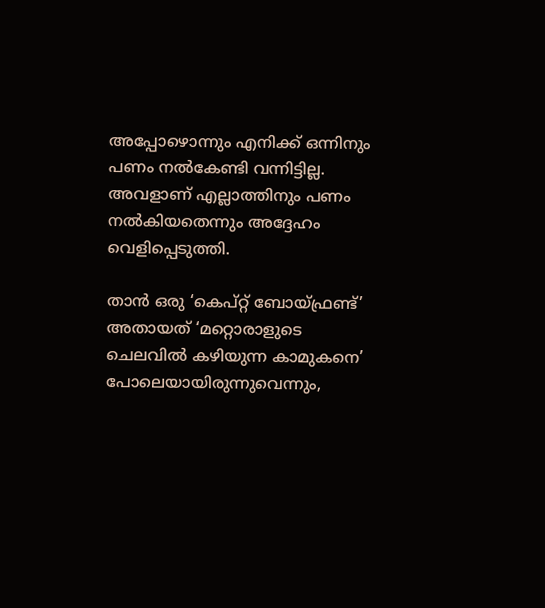അപ്പോഴൊന്നും എനിക്ക് ഒന്നിനും പണം നൽകേണ്ടി വന്നിട്ടില്ല. അവളാണ് എല്ലാത്തിനും പണം നൽകിയതെന്നും അദ്ദേഹം വെളിപ്പെടുത്തി.

താൻ ഒരു ‘കെപ്റ്റ് ബോയ്ഫ്രണ്ട്’ അതായത് ‘മറ്റൊരാളുടെ ചെലവിൽ കഴിയുന്ന കാമുകനെ’ പോലെയായിരുന്നുവെന്നും,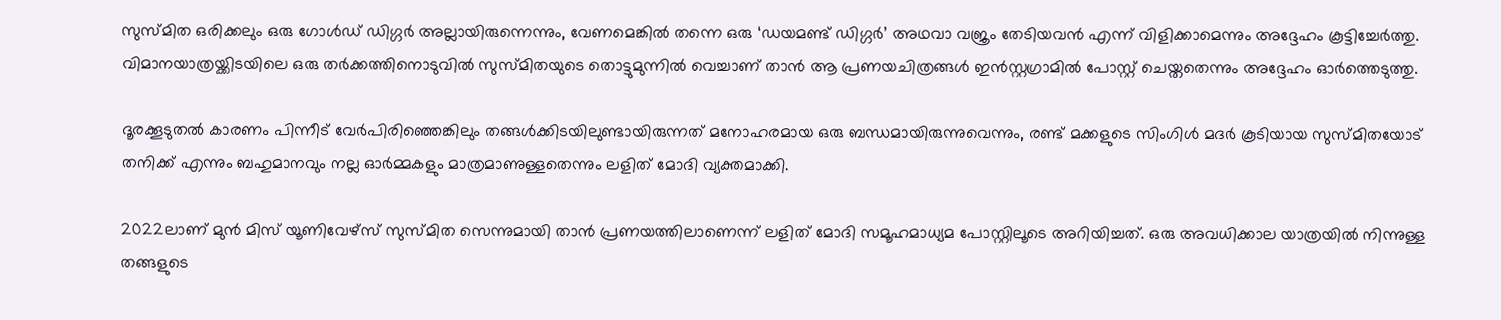സുസ്മിത ഒരിക്കലും ഒരു ഗോൾഡ് ഡിഗ്ഗർ അല്ലായിരുന്നെന്നും, വേണമെങ്കിൽ തന്നെ ഒരു ‘ഡയമണ്ട് ഡിഗ്ഗർ’ അഥവാ വജ്രം തേടിയവൻ എന്ന് വിളിക്കാമെന്നും അദ്ദേഹം കൂട്ടിച്ചേർത്തു. വിമാനയാത്രയ്ക്കിടയിലെ ഒരു തർക്കത്തിനൊടുവിൽ സുസ്മിതയുടെ തൊട്ടുമുന്നിൽ വെച്ചാണ് താൻ ആ പ്രണയചിത്രങ്ങൾ ഇൻസ്റ്റഗ്രാമിൽ പോസ്റ്റ് ചെയ്തതെന്നും അദ്ദേഹം ഓർത്തെടുത്തു.

ദൂരക്കൂടുതൽ കാരണം പിന്നീട് വേർപിരിഞ്ഞെങ്കിലും തങ്ങൾക്കിടയിലുണ്ടായിരുന്നത് മനോഹരമായ ഒരു ബന്ധമായിരുന്നുവെന്നും, രണ്ട് മക്കളുടെ സിംഗിൾ മദർ കൂടിയായ സുസ്മിതയോട് തനിക്ക് എന്നും ബഹുമാനവും നല്ല ഓർമ്മകളും മാത്രമാണുള്ളതെന്നും ലളിത് മോദി വ്യക്തമാക്കി.

2022ലാണ് മുൻ മിസ് യൂണിവേഴ്സ് സുസ്മിത സെന്നുമായി താൻ പ്രണയത്തിലാണെന്ന് ലളിത് മോദി സമൂഹമാധ്യമ പോസ്റ്റിലൂടെ അറിയിച്ചത്. ഒരു അവധിക്കാല യാത്രയിൽ നിന്നുള്ള തങ്ങളുടെ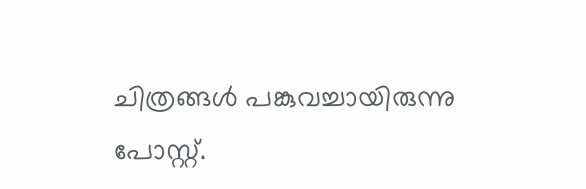ചിത്രങ്ങൾ പങ്കുവച്ചായിരുന്നു പോസ്റ്റ്.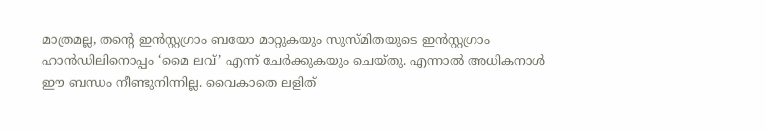മാത്രമല്ല, തന്റെ ഇൻസ്റ്റഗ്രാം ബയോ മാറ്റുകയും സുസ്മിതയുടെ ഇൻസ്റ്റഗ്രാം ഹാൻഡിലിനൊപ്പം ‘മൈ ലവ്’ എന്ന് ചേർക്കുകയും ചെയ്തു. എന്നാൽ അധികനാൾ ഈ ബന്ധം നീണ്ടുനിന്നില്ല. വൈകാതെ ലളിത്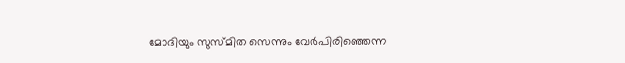മോദിയും സുസ്മിത സെന്നും വേർപിരിഞ്ഞെന്ന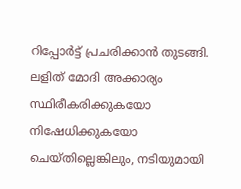റിപ്പോർട്ട് പ്രചരിക്കാൻ തുടങ്ങി. ലളിത് മോദി അക്കാര്യം സ്ഥിരീകരിക്കുകയോ നിഷേധിക്കുകയോ ചെയ്തില്ലെങ്കിലും, നടിയുമായി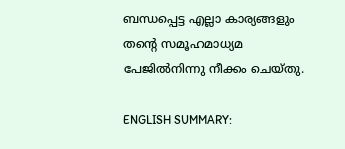ബന്ധപ്പെട്ട എല്ലാ കാര്യങ്ങളും തന്റെ സമൂഹമാധ്യമ പേജിൽനിന്നു നീക്കം ചെയ്തു.

ENGLISH SUMMARY: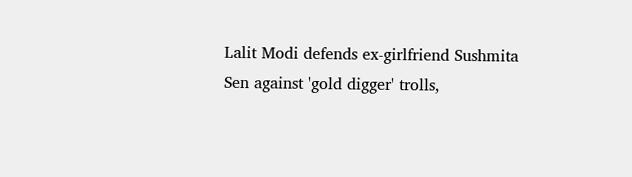Lalit Modi defends ex-girlfriend Sushmita Sen against 'gold digger' trolls,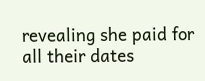revealing she paid for all their dates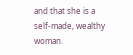and that she is a self-made, wealthy woman.